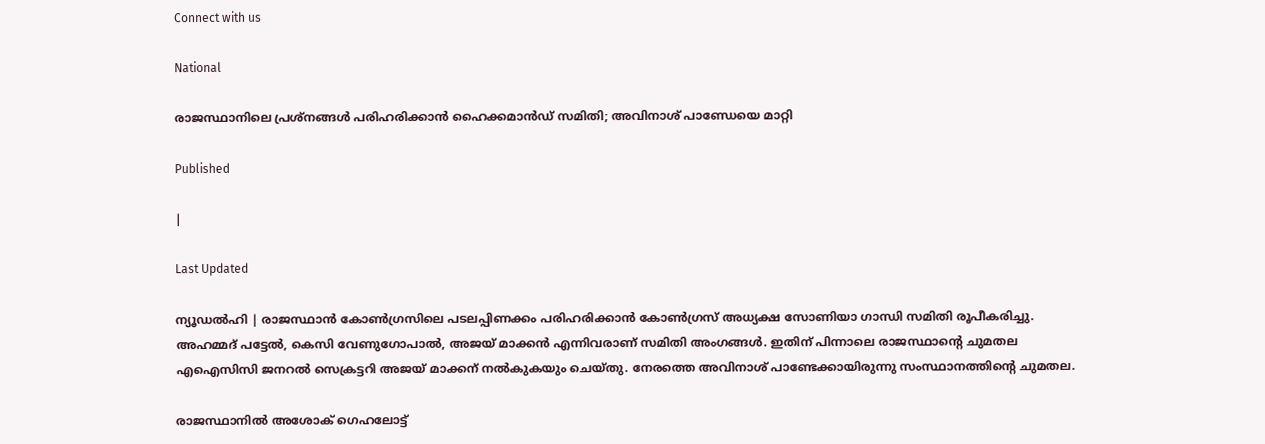Connect with us

National

രാജസ്ഥാനിലെ പ്രശ്‌നങ്ങള്‍ പരിഹരിക്കാന്‍ ഹൈക്കമാന്‍ഡ് സമിതി; അവിനാശ് പാണ്ഡേയെ മാറ്റി

Published

|

Last Updated

ന്യൂഡല്‍ഹി | രാജസ്ഥാന്‍ കോണ്‍ഗ്രസിലെ പടലപ്പിണക്കം പരിഹരിക്കാന്‍ കോണ്‍ഗ്രസ് അധ്യക്ഷ സോണിയാ ഗാന്ധി സമിതി രൂപീകരിച്ചു. അഹമ്മദ് പട്ടേല്‍, കെസി വേണുഗോപാല്‍, അജയ് മാക്കന്‍ എന്നിവരാണ് സമിതി അംഗങ്ങള്‍. ഇതിന് പിന്നാലെ രാജസ്ഥാന്റെ ചുമതല എഐസിസി ജനറല്‍ സെക്രട്ടറി അജയ് മാക്കന് നല്‍കുകയും ചെയ്തു. നേരത്തെ അവിനാശ് പാണ്ടേക്കായിരുന്നു സംസ്ഥാനത്തിന്റെ ചുമതല.

രാജസ്ഥാനില്‍ അശോക് ഗെഹലോട്ട്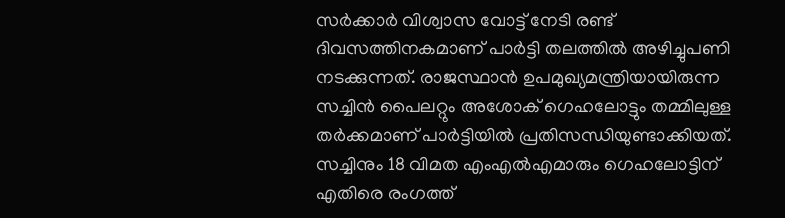സര്‍ക്കാര്‍ വിശ്വാസ വോട്ട് നേടി രണ്ട് ദിവസത്തിനകമാണ് പാര്‍ട്ടി തലത്തില്‍ അഴിച്ചുപണി നടക്കുന്നത്. രാജസ്ഥാന്‍ ഉപമുഖ്യമന്ത്രിയായിരുന്ന സച്ചിന്‍ പൈലറ്റും അശോക് ഗെഹലോട്ടും തമ്മിലുള്ള തര്‍ക്കമാണ് പാര്‍ട്ടിയില്‍ പ്രതിസന്ധിയുണ്ടാക്കിയത്. സച്ചിനും 18 വിമത എംഎല്‍എമാരും ഗെഹലോട്ടിന് എതിരെ രംഗത്ത്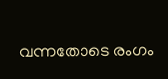വന്നതോടെ രംഗം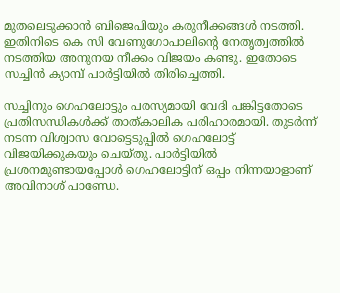മുതലെടുക്കാന്‍ ബിജെപിയും കരുനീക്കങ്ങള്‍ നടത്തി. ഇതിനിടെ കെ സി വേണുഗോപാലിന്റെ നേതൃത്വത്തില്‍ നടത്തിയ അനുനയ നീക്കം വിജയം കണ്ടു. ഇതോടെ സച്ചിന്‍ ക്യാമ്പ് പാര്‍ട്ടിയില്‍ തിരിച്ചെത്തി.

സച്ചിനും ഗെഹലോട്ടും പരസ്യമായി വേദി പങ്കിട്ടതോടെ പ്രതിസന്ധികള്‍ക്ക് താത്കാലിക പരിഹാരമായി. തുടര്‍ന്ന് നടന്ന വിശ്വാസ വോട്ടെടുപ്പില്‍ ഗെഹലോട്ട് വിജയിക്കുകയും ചെയ്തു. പാര്‍ട്ടിയില്‍ പ്രശനമുണ്ടായപ്പോള്‍ ഗെഹലോട്ടിന് ഒപ്പം നിന്നയാളാണ് അവിനാശ് പാണ്ഡേ.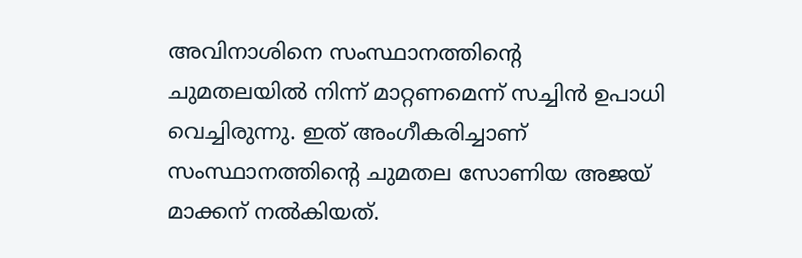അവിനാശിനെ സംസ്ഥാനത്തിന്റെ ചുമതലയില്‍ നിന്ന് മാറ്റണമെന്ന് സച്ചിന്‍ ഉപാധി വെച്ചിരുന്നു. ഇത് അംഗീകരിച്ചാണ് സംസ്ഥാനത്തിന്റെ ചുമതല സോണിയ അജയ് മാക്കന് നല്‍കിയത്.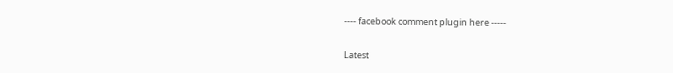---- facebook comment plugin here -----

Latest